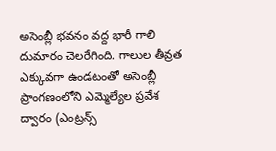అసెంబ్లీ భవనం వద్ద భారీ గాలి దుమారం చెలరేగింది. గాలుల తీవ్రత ఎక్కువగా ఉండటంతో అసెంబ్లీ ప్రాంగణంలోని ఎమ్మెల్యేల ప్రవేశ ద్వారం (ఎంట్రన్స్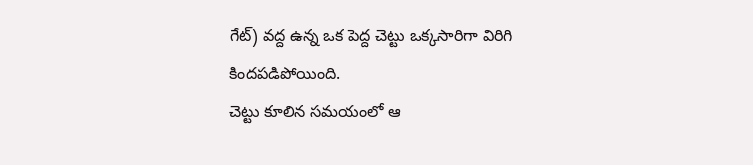గేట్) వద్ద ఉన్న ఒక పెద్ద చెట్టు ఒక్కసారిగా విరిగి కిందపడిపోయింది.
చెట్టు కూలిన సమయంలో ఆ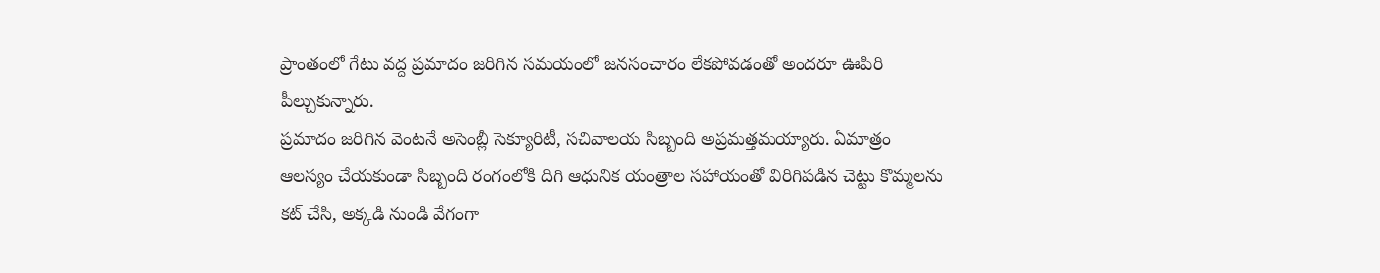ప్రాంతంలో గేటు వద్ద ప్రమాదం జరిగిన సమయంలో జనసంచారం లేకపోవడంతో అందరూ ఊపిరి పీల్చుకున్నారు.
ప్రమాదం జరిగిన వెంటనే అసెంబ్లీ సెక్యూరిటీ, సచివాలయ సిబ్బంది అప్రమత్తమయ్యారు. ఏమాత్రం ఆలస్యం చేయకుండా సిబ్బంది రంగంలోకి దిగి ఆధునిక యంత్రాల సహాయంతో విరిగిపడిన చెట్టు కొమ్మలను కట్ చేసి, అక్కడి నుండి వేగంగా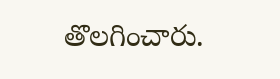తొలగించారు.